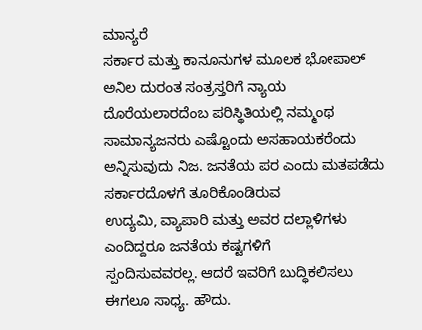ಮಾನ್ಯರೆ
ಸರ್ಕಾರ ಮತ್ತು ಕಾನೂನುಗಳ ಮೂಲಕ ಭೋಪಾಲ್ ಅನಿಲ ದುರಂತ ಸಂತ್ರಸ್ತರಿಗೆ ನ್ಯಾಯ
ದೊರೆಯಲಾರದೆಂಬ ಪರಿಸ್ಥಿತಿಯಲ್ಲಿ ನಮ್ಮಂಥ ಸಾಮಾನ್ಯಜನರು ಎಷ್ಟೊಂದು ಅಸಹಾಯಕರೆಂದು
ಅನ್ನಿಸುವುದು ನಿಜ. ಜನತೆಯ ಪರ ಎಂದು ಮತಪಡೆದು ಸರ್ಕಾರದೊಳಗೆ ತೂರಿಕೊಂಡಿರುವ
ಉದ್ಯಮಿ, ವ್ಯಾಪಾರಿ ಮತ್ತು ಅವರ ದಲ್ಲಾಳಿಗಳು ಎಂದಿದ್ದರೂ ಜನತೆಯ ಕಷ್ಟಗಳಿಗೆ
ಸ್ಪಂದಿಸುವವರಲ್ಲ. ಆದರೆ ಇವರಿಗೆ ಬುದ್ಧಿಕಲಿಸಲು ಈಗಲೂ ಸಾಧ್ಯ. ಹೌದು.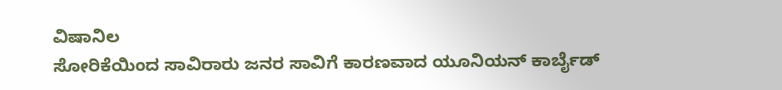ವಿಷಾನಿಲ
ಸೋರಿಕೆಯಿಂದ ಸಾವಿರಾರು ಜನರ ಸಾವಿಗೆ ಕಾರಣವಾದ ಯೂನಿಯನ್ ಕಾರ್ಬೈಡ್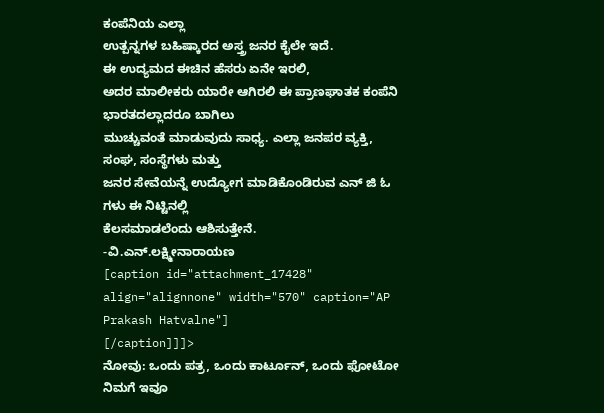ಕಂಪೆನಿಯ ಎಲ್ಲಾ
ಉತ್ಪನ್ನಗಳ ಬಹಿಷ್ಕಾರದ ಅಸ್ತ್ರ ಜನರ ಕೈಲೇ ಇದೆ.
ಈ ಉದ್ಯಮದ ಈಚಿನ ಹೆಸರು ಏನೇ ಇರಲಿ,
ಅದರ ಮಾಲೀಕರು ಯಾರೇ ಆಗಿರಲಿ ಈ ಪ್ರಾಣಘಾತಕ ಕಂಪೆನಿ ಭಾರತದಲ್ಲಾದರೂ ಬಾಗಿಲು
ಮುಚ್ಚುವಂತೆ ಮಾಡುವುದು ಸಾಧ್ಯ. ಎಲ್ಲಾ ಜನಪರ ವ್ಯಕ್ತಿ, ಸಂಘ, ಸಂಸ್ಥೆಗಳು ಮತ್ತು
ಜನರ ಸೇವೆಯನ್ನೆ ಉದ್ಯೋಗ ಮಾಡಿಕೊಂಡಿರುವ ಎನ್ ಜಿ ಓ ಗಳು ಈ ನಿಟ್ಟಿನಲ್ಲಿ
ಕೆಲಸಮಾಡಲೆಂದು ಆಶಿಸುತ್ತೇನೆ.
-ವಿ.ಎನ್.ಲಕ್ಷ್ಮೀನಾರಾಯಣ
[caption id="attachment_17428" align="alignnone" width="570" caption="AP Prakash Hatvalne"]
[/caption]]]>
ನೋವು: ಒಂದು ಪತ್ರ, ಒಂದು ಕಾರ್ಟೂನ್, ಒಂದು ಫೋಟೋ
ನಿಮಗೆ ಇವೂ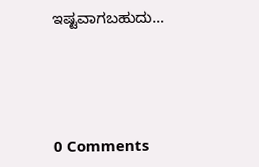ಇಷ್ಟವಾಗಬಹುದು…





0 Comments